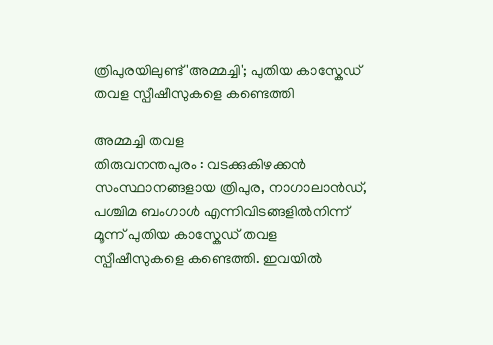ത്രിപുരയിലുണ്ട് 'അമ്മച്ചി'; പുതിയ കാസ്കേഡ് തവള സ്പീഷീസുകളെ കണ്ടെത്തി

അമ്മച്ചി തവള
തിരുവനന്തപുരം : വടക്കുകിഴക്കൻ സംസ്ഥാനങ്ങളായ ത്രിപുര, നാഗാലാൻഡ്, പശ്ചിമ ബംഗാൾ എന്നിവിടങ്ങളിൽനിന്ന് മൂന്ന് പുതിയ കാസ്കേഡ് തവള സ്പീഷീസുകളെ കണ്ടെത്തി. ഇവയിൽ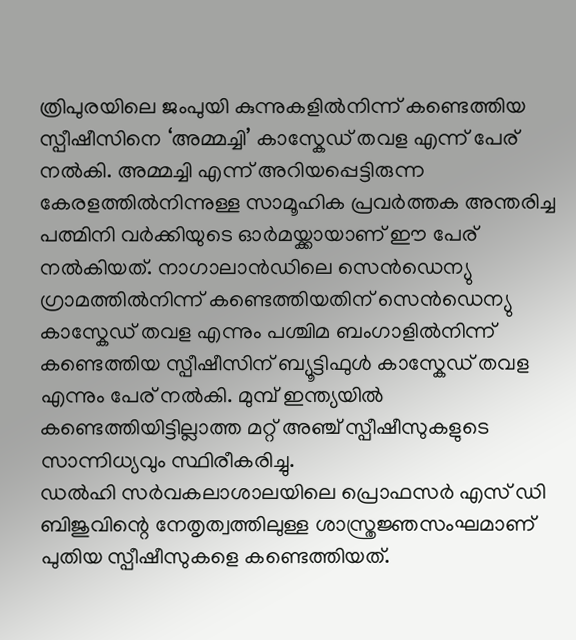ത്രിപുരയിലെ ജംപുയി കുന്നുകളിൽനിന്ന് കണ്ടെത്തിയ സ്പീഷീസിനെ ‘അമ്മച്ചി’ കാസ്കേഡ് തവള എന്ന് പേര് നൽകി. അമ്മച്ചി എന്ന് അറിയപ്പെട്ടിരുന്ന കേരളത്തിൽനിന്നുള്ള സാമൂഹിക പ്രവർത്തക അന്തരിച്ച പത്മിനി വർക്കിയുടെ ഓർമയ്ക്കായാണ് ഈ പേര് നൽകിയത്. നാഗാലാൻഡിലെ സെൻഡെന്യു ഗ്രാമത്തിൽനിന്ന് കണ്ടെത്തിയതിന് സെൻഡെന്യു കാസ്കേഡ് തവള എന്നും പശ്ചിമ ബംഗാളിൽനിന്ന് കണ്ടെത്തിയ സ്പീഷീസിന് ബ്യൂട്ടിഫുൾ കാസ്കേഡ് തവള എന്നും പേര് നൽകി. മുമ്പ് ഇന്ത്യയിൽ കണ്ടെത്തിയിട്ടില്ലാത്ത മറ്റ് അഞ്ച് സ്പീഷീസുകളുടെ സാന്നിധ്യവും സ്ഥിരീകരിച്ചു.
ഡൽഹി സർവകലാശാലയിലെ പ്രൊഫസർ എസ് ഡി ബിജുവിന്റെ നേതൃത്വത്തിലുള്ള ശാസ്ത്രജ്ഞസംഘമാണ് പുതിയ സ്പീഷീസുകളെ കണ്ടെത്തിയത്.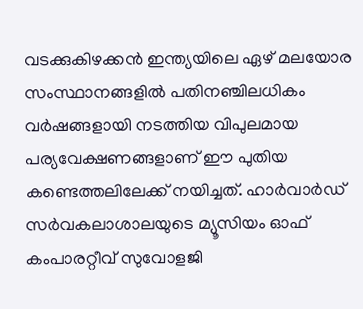വടക്കുകിഴക്കൻ ഇന്ത്യയിലെ ഏഴ് മലയോര സംസ്ഥാനങ്ങളിൽ പതിനഞ്ചിലധികം വർഷങ്ങളായി നടത്തിയ വിപുലമായ പര്യവേക്ഷണങ്ങളാണ് ഈ പുതിയ കണ്ടെത്തലിലേക്ക് നയിച്ചത്. ഹാർവാർഡ് സർവകലാശാലയുടെ മ്യൂസിയം ഓഫ് കംപാരറ്റീവ് സുവോളജി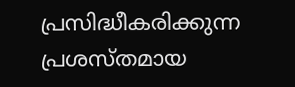പ്രസിദ്ധീകരിക്കുന്ന പ്രശസ്തമായ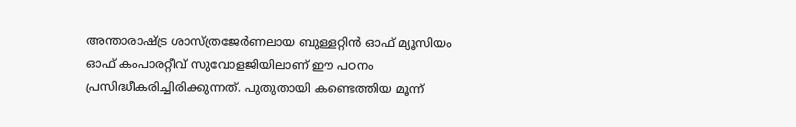അന്താരാഷ്ട്ര ശാസ്ത്രജേർണലായ ബുള്ളറ്റിൻ ഓഫ് മ്യൂസിയം ഓഫ് കംപാരറ്റീവ് സുവോളജിയിലാണ് ഈ പഠനം പ്രസിദ്ധീകരിച്ചിരിക്കുന്നത്. പുതുതായി കണ്ടെത്തിയ മൂന്ന്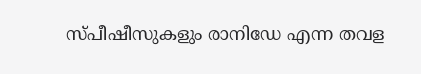സ്പീഷീസുകളും രാനിഡേ എന്ന തവള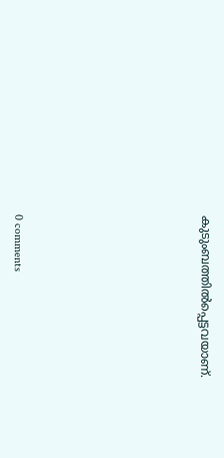കുടുംബത്തിൽപ്പെട്ടവയാണ്.








0 comments